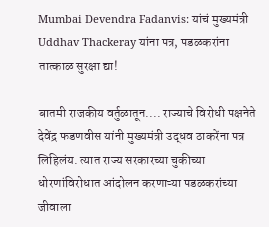Mumbai Devendra Fadanvis: यांचं मुख्यमंत्री Uddhav Thackeray यांना पत्र, पडळकरांना तात्काळ सुरक्षा द्या!

बातमी राजकीय वर्तुळातून.... राज्याचे विरोधी पक्षनेते  देवेंद्र फडणवीस यांनी मुख्यमंत्री उद्धव ठाकरेंना पत्र लिहिलंय. त्यात राज्य सरकारच्या चुकीच्या धोरणांविरोधात आंदोलन करणाऱ्या पडळकरांच्या जीवाला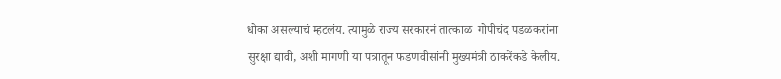धोका असल्याचं म्हटलंय. त्यामुळे राज्य सरकारनं तात्काळ  गोपीचंद पडळकरांना सुरक्षा द्यावी, अशी मागणी या पत्रातून फडणवीसांनी मुख्यमंत्री ठाकरेंकडे केलीय.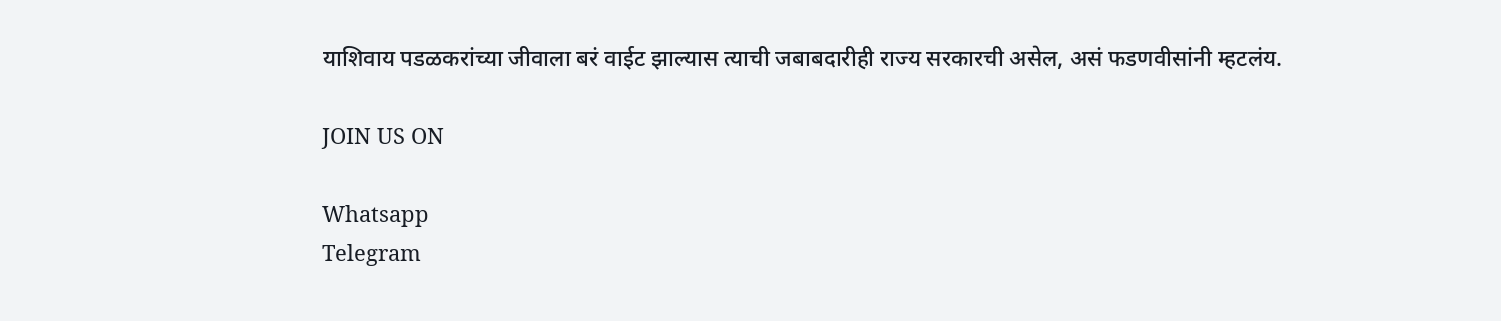याशिवाय पडळकरांच्या जीवाला बरं वाईट झाल्यास त्याची जबाबदारीही राज्य सरकारची असेल, असं फडणवीसांनी म्हटलंय.

JOIN US ON

Whatsapp
Telegram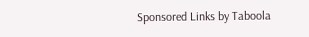Sponsored Links by Taboola